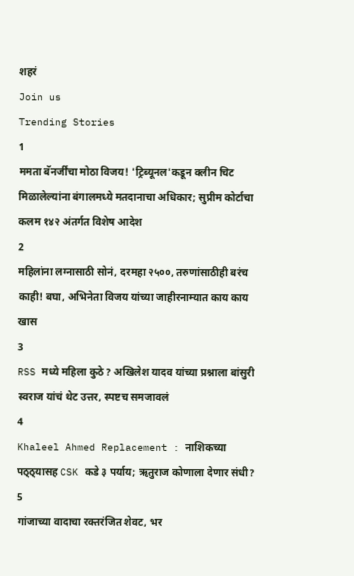शहरं
Join us
Trending Stories
1
ममता बॅनर्जींचा मोठा विजय! 'ट्रिब्यूनल'कडून क्लीन चिट मिळालेल्यांना बंगालमध्ये मतदानाचा अधिकार; सुप्रीम कोर्टाचा कलम १४२ अंतर्गत विशेष आदेश
2
महिलांना लग्नासाठी सोनं, दरमहा २५००, तरुणांसाठीही बरंच काही! बघा, अभिनेता विजय यांच्या जाहीरनाम्यात काय काय खास
3
RSS मध्ये महिला कुठे? अखिलेश यादव यांच्या प्रश्नाला बांसुरी स्वराज यांचं थेट उत्तर, स्पष्टच समजावलं
4
Khaleel Ahmed Replacement : नाशिकच्या पठ्ठ्यासह CSK कडे ३ पर्याय; ऋतुराज कोणाला देणार संधी?
5
गांजाच्या वादाचा रक्तरंजित शेवट, भर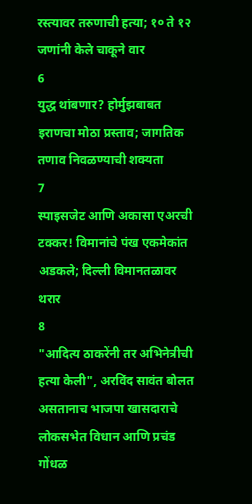रस्त्यावर तरुणाची हत्या; १० ते १२ जणांनी केले चाकूने वार
6
युद्ध थांबणार? होर्मुझबाबत इराणचा मोठा प्रस्ताव; जागतिक तणाव निवळण्याची शक्यता
7
स्पाइसजेट आणि अकासा एअरची टक्कर! विमानांचे पंख एकमेकांत अडकले; दिल्ली विमानतळावर थरार
8
"आदित्य ठाकरेंनी तर अभिनेत्रीची हत्या केली", अरविंद सावंत बोलत असतानाच भाजपा खासदाराचे लोकसभेत विधान आणि प्रचंड गोंधळ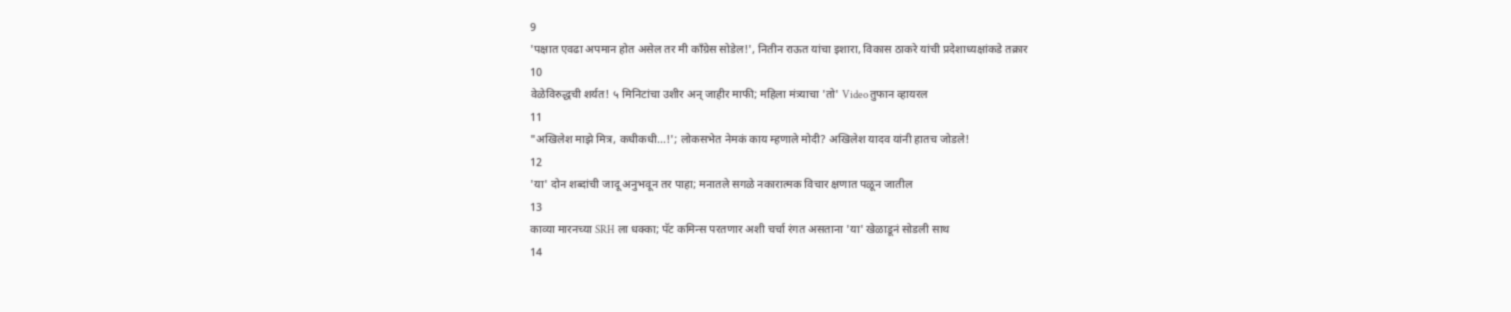9
'पक्षात एवढा अपमान होत असेल तर मी काँग्रेस सोडेल!', नितीन राऊत यांचा इशारा, विकास ठाकरे यांची प्रदेशाध्यक्षांकडे तक्रार
10
वेळेविरुद्धची शर्यत! ५ मिनिटांचा उशीर अन् जाहीर माफी; महिला मंत्र्याचा 'तो' Video तुफान व्हायरल
11
"अखिलेश माझे मित्र, कधीकधी...!'; लोकसभेत नेमकं काय म्हणाले मोदी? अखिलेश यादव यांनी हातच जोडले!
12
'या' दोन शब्दांची जादू अनुभवून तर पाहा; मनातले सगळे नकारात्मक विचार क्षणात पळून जातील
13
काव्या मारनच्या SRH ला धक्का; पॅट कमिन्स परतणार अशी चर्चा रंगत असताना 'या' खेळाडूनं सोडली साथ
14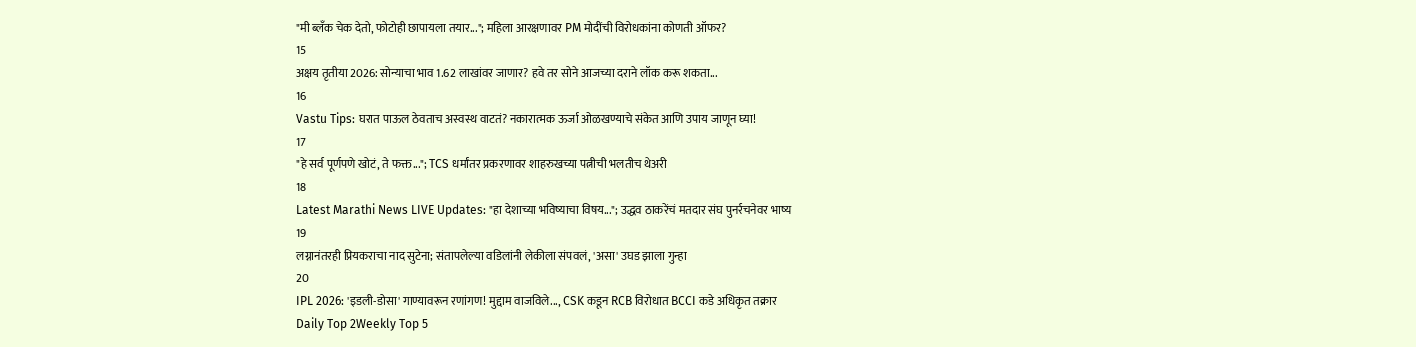"मी ब्लँक चेक देतो, फोटोही छापायला तयार..."; महिला आरक्षणावर PM मोदींची विरोधकांना कोणती ऑफर?
15
अक्षय तृतीया 2026: सोन्याचा भाव 1.62 लाखांवर जाणार? हवे तर सोने आजच्या दराने लॉक करू शकता...
16
Vastu Tips: घरात पाऊल ठेवताच अस्वस्थ वाटतं? नकारात्मक ऊर्जा ओळखण्याचे संकेत आणि उपाय जाणून घ्या!
17
"हे सर्व पूर्णपणे खोटं, ते फक्त..."; TCS धर्मांतर प्रकरणावर शाहरुखच्या पत्नीची भलतीच थेअरी
18
Latest Marathi News LIVE Updates: "हा देशाच्या भविष्याचा विषय..."; उद्धव ठाकरेंचं मतदार संघ पुनर्रचनेवर भाष्य
19
लग्नानंतरही प्रियकराचा नाद सुटेना; संतापलेल्या वडिलांनी लेकीला संपवलं, 'असा' उघड झाला गुन्हा
20
IPL 2026: 'इडली-डोसा' गाण्यावरून रणांगण! मुद्दाम वाजविले..., CSK कडून RCB विरोधात BCCI कडे अधिकृत तक्रार
Daily Top 2Weekly Top 5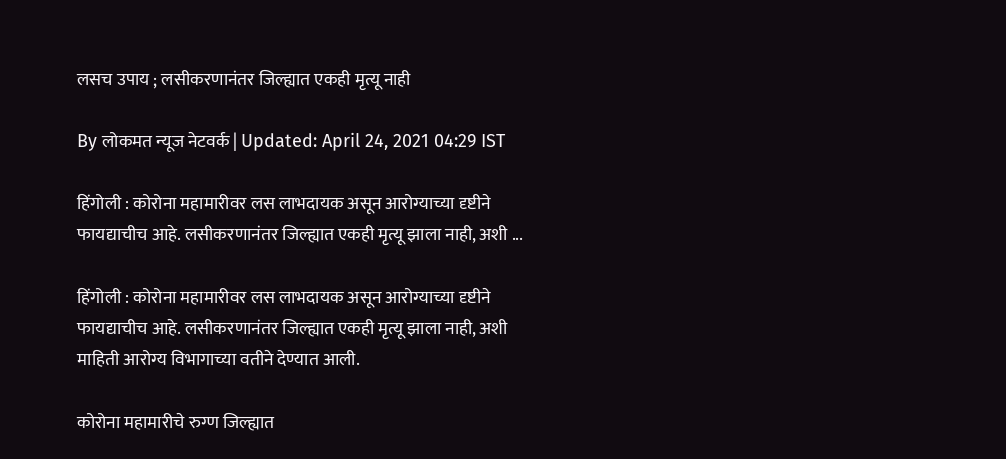लसच उपाय ; लसीकरणानंतर जिल्ह्यात एकही मृत्यू नाही

By लोकमत न्यूज नेटवर्क | Updated: April 24, 2021 04:29 IST

हिंगोली : कोरोना महामारीवर लस लाभदायक असून आरोग्याच्या दृष्टीने फायद्याचीच आहे. लसीकरणानंतर जिल्ह्यात एकही मृत्यू झाला नाही, अशी ...

हिंगोली : कोरोना महामारीवर लस लाभदायक असून आरोग्याच्या दृष्टीने फायद्याचीच आहे. लसीकरणानंतर जिल्ह्यात एकही मृत्यू झाला नाही, अशी माहिती आरोग्य विभागाच्या वतीने देण्यात आली.

कोरोना महामारीचे रुग्ण जिल्ह्यात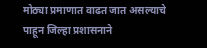मोठ्या प्रमाणात वाढत जात असल्याचे पाहून जिल्हा प्रशासनाने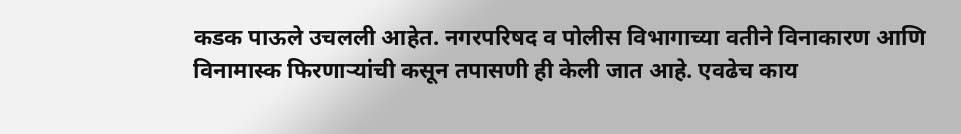कडक पाऊले उचलली आहेत. नगरपरिषद व पोलीस विभागाच्या वतीने विनाकारण आणि विनामास्क फिरणाऱ्यांची कसून तपासणी ही केली जात आहे. एवढेच काय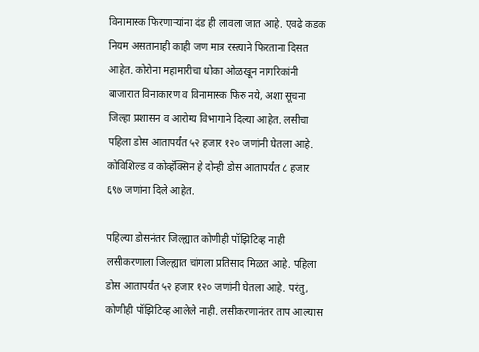विनामास्क फिरणाऱ्यांना दंड ही लावला जात आहे. एवढे कडक नियम असतानाही काही जण मात्र रस्त्याने फिरताना दिसत आहेत. कोरोना महामारीचा धोका ओळखून नागरिकांनी बाजारात विनाकारण व विनामास्क फिरु नये, अशा सूचना जिल्हा प्रशासन व आरोग्य विभागाने दिल्या आहेत. लसीचा पहिला डोस आतापर्यंत ५२ हजार १२० जणांनी घेतला आहे. कोविशिल्ड व कोव्हॅक्सिन हे दोन्ही डोस आतापर्यंत ८ हजार ६९७ जणांना दिले आहेत.

पहिल्या डोसनंतर जिल्ह्यात कोणीही पॉझिटिव्ह नाही लसीकरणाला जिल्ह्यात चांगला प्रतिसाद मिळत आहे. पहिला डोस आतापर्यंत ५२ हजार १२० जणांनी घेतला आहे. परंतु, कोणीही पॉझिटिव्ह आलेले नाही. लसीकरणानंतर ताप आल्यास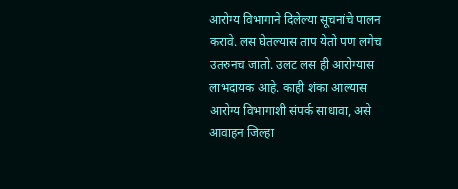आरोग्य विभागाने दिलेल्या सूचनांचे पालन करावे. लस घेतल्यास ताप येतो पण लगेच उतरुनच जातो. उलट लस ही आरोग्यास लाभदायक आहे. काही शंका आल्यास आरोग्य विभागाशी संपर्क साधावा, असे आवाहन जिल्हा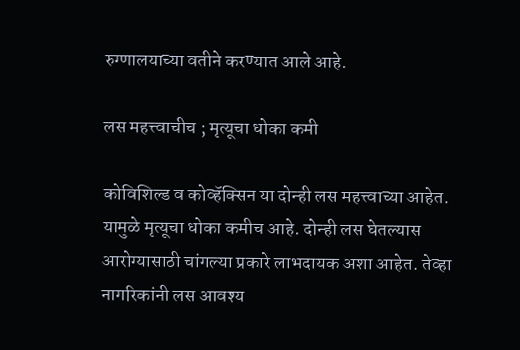रुग्णालयाच्या वतीने करण्यात आले आहे.

लस महत्त्वाचीच ; मृत्यूचा धोका कमी

कोविशिल्ड व कोव्हॅक्सिन या दोन्ही लस महत्त्वाच्या आहेत. यामुळे मृत्यूचा धोका कमीच आहे. दोन्ही लस घेतल्यास आरोग्यासाठी चांगल्या प्रकारे लाभदायक अशा आहेत. तेव्हा नागरिकांनी लस आवश्य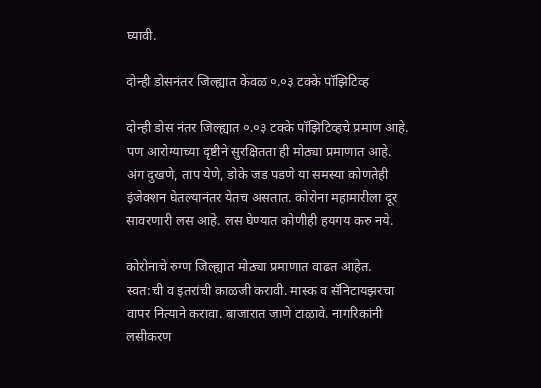घ्यावी.

दोन्ही डोसनंतर जिल्ह्यात केवळ ०.०३ टक्के पॉझिटिव्ह

दोन्ही डोस नंतर जिल्ह्यात ०.०३ टक्के पॉझिटिव्हचे प्रमाण आहे. पण आरोग्याच्या दृष्टीने सुरक्षितता ही मोठ्या प्रमाणात आहे. अंग दुखणे, ताप येणे, डोके जड पडणे या समस्या कोणतेही इंजेक्शन घेतल्यानंतर येतच असतात. कोरोना महामारीला दूर सावरणारी लस आहे. लस घेण्यात कोणीही हयगय करु नये.

कोरोनाचे रुग्ण जिल्ह्यात मोठ्या प्रमाणात वाढत आहेत. स्वत:ची व इतरांची काळजी करावी. मास्क व सॅनिटायझरचा वापर नित्याने करावा. बाजारात जाणे टाळावे. नागरिकांनी लसीकरण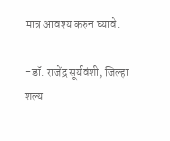मात्र आवश्य करुन घ्यावे.

-डॉ. राजेंद्र सूर्यवंशी, जिल्हा शल्य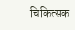चिकित्सक